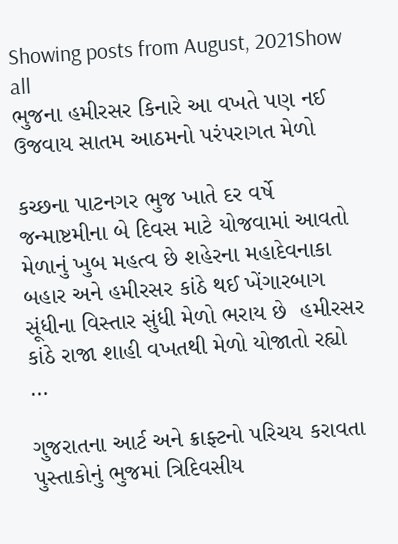Showing posts from August, 2021Show all
ભુજના હમીરસર કિનારે આ વખતે પણ નઈ ઉજવાય સાતમ આઠમનો પરંપરાગત મેળો

કચ્છના પાટનગર ભુજ ખાતે દર વર્ષે જન્માષ્ટમીના બે દિવસ માટે યોજવામાં આવતો મેળાનું ખુબ મહત્વ છે શહેરના મહાદેવનાકા બહાર અને હમીરસર કાંઠે થઈ ખેંગારબાગ સૂંધીના વિસ્તાર સુંધી મેળો ભરાય છે  હમીરસર કાંઠે રાજા શાહી વખતથી મેળો યોજાતો રહ્યો …

ગુજરાતના આર્ટ અને ક્રાફ્ટનો પરિચય કરાવતા પુસ્તાકોનું ભુજમાં ત્રિદિવસીય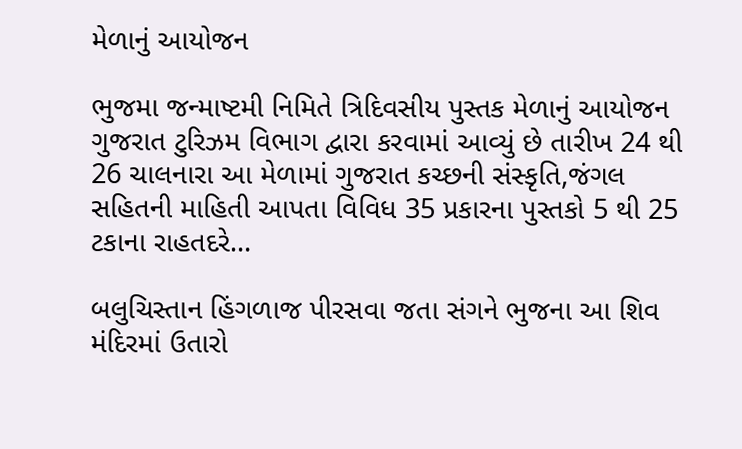મેળાનું આયોજન

ભુજમા જન્માષ્ટમી નિમિતે ત્રિદિવસીય પુસ્તક મેળાનું આયોજન ગુજરાત ટુરિઝમ વિભાગ દ્વારા કરવામાં આવ્યું છે તારીખ 24 થી 26 ચાલનારા આ મેળામાં ગુજરાત કચ્છની સંસ્કૃતિ,જંગલ સહિતની માહિતી આપતા વિવિધ 35 પ્રકારના પુસ્તકો 5 થી 25 ટકાના રાહતદરે…

બલુચિસ્તાન હિંગળાજ પીરસવા જતા સંગને ભુજના આ શિવ મંદિરમાં ઉતારો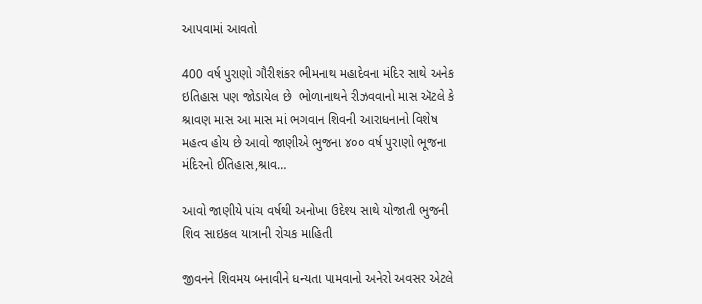આપવામાં આવતો

400 વર્ષ પુરાણો ગૌરીશંકર ભીમનાથ મહાદેવના મંદિર સાથે અનેક ઇતિહાસ પણ જોડાયેલ છે  ભોળાનાથને રીઝવવાનો માસ ઍટલે કે શ્રાવણ માસ આ માસ માં ભગવાન શિવની આરાધનાનો વિશેષ મહત્વ હોય છે આવો જાણીએ ભુજના ૪૦૦ વર્ષ પુરાણો ભૂજના મંદિરનો ઈતિહાસ,શ્રાવ…

આવો જાણીયે પાંચ વર્ષથી અનોખા ઉદેશ્ય સાથે યોજાતી ભુજની શિવ સાઇકલ યાત્રાની રોચક માહિતી

જીવનને શિવમય બનાવીને ધન્યતા પામવાનો અનેરો અવસર એટલે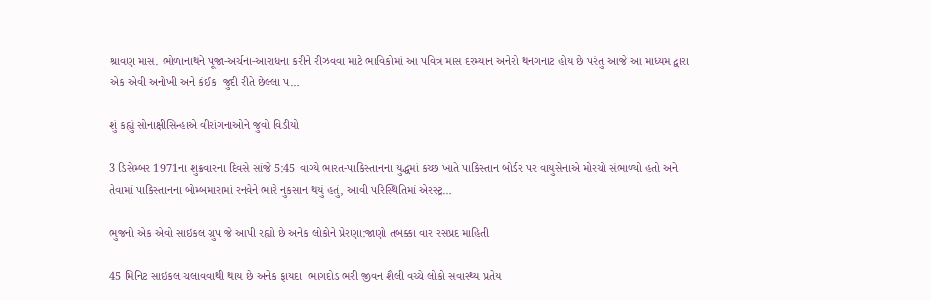શ્રાવણ માસ. ભોળાનાથને પૂજા-અર્ચના-આરાધના કરીને રીઝવવા માટે ભાવિકોમાં આ પવિત્ર માસ દરમ્યાન અનેરો થનગનાટ હોય છે પરંતુ આજે આ માધ્યમ દ્વારા એક એવી અનોખી અને કંઈક  જુદી રીતે છેલ્લા પ…

શું કહ્યું સોનાક્ષીસિન્હાએ વીરાંગનાઓને જુવો વિડીયો

3 ડિસેમ્બર 1971ના શુક્રવારના દિવસે સાંજે 5:45 વાગ્યે ભારત-પાકિસ્તાનના યુદ્ધમાં કચ્છ ખાતે પાકિસ્તાન બોર્ડર પર વાયુસેનાએ મોરચો સંભાળ્યો હતો અને તેવામાં પાકિસ્તાનના બોમ્બમારામાં રનવેને ભારે નુકસાન થયું હતું, આવી પરિસ્થિતિમાં એરસ્ટ્ર…

ભુજનો એક એવો સાઇકલ ગ્રુપ જે આપી રહ્યો છે અનેક લોકોને પ્રેરણા:જાણો તબક્કા વાર રસપ્રદ માહિતી

45 મિનિટ સાઇકલ ચલાવવાથી થાય છે અનેક ફાયદા  ભાગદોડ ભરી જીવન શૈલી વચ્ચે લોકો સવાસ્થ્ય પ્રતેય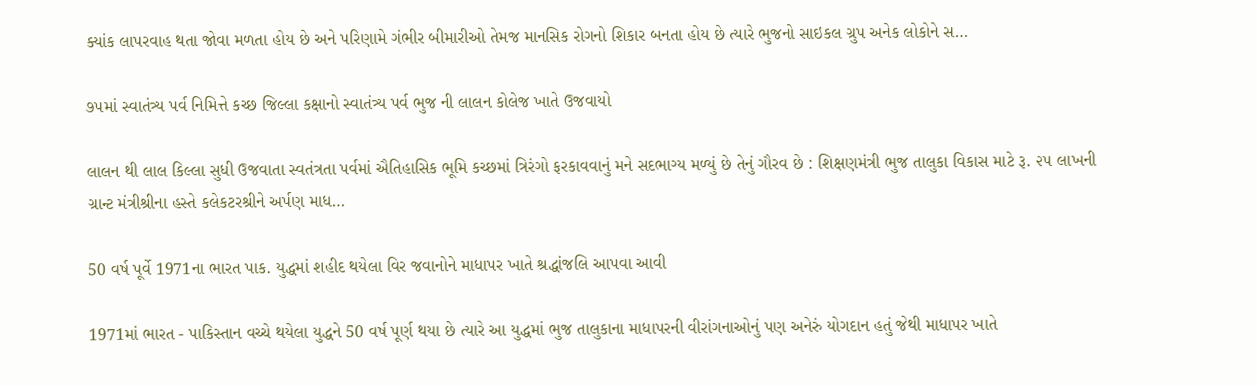ક્યાંક લાપરવાહ થતા જોવા મળતા હોય છે અને પરિણામે ગંભીર બીમારીઓ તેમજ માનસિક રોગનો શિકાર બનતા હોય છે ત્યારે ભુજનો સાઇકલ ગ્રુપ અનેક લોકોને સ…

૭૫માં સ્વાતંત્ર્ય પર્વ નિમિત્તે કચ્છ જિલ્લા કક્ષાનો સ્વાતંત્ર્ય પર્વ ભુજ ની લાલન કોલેજ ખાતે ઉજવાયો

લાલન થી લાલ કિલ્લા સુધી ઉજવાતા સ્વતંત્રતા પર્વમાં ઐતિહાસિક ભૂમિ કચ્છમાં ત્રિરંગો ફરકાવવાનું મને સદભાગ્ય મળ્યું છે તેનું ગૌરવ છે : શિક્ષણમંત્રી ભુજ તાલુકા વિકાસ માટે રૂ. ૨૫ લાખની  ગ્રાન્ટ મંત્રીશ્રીના હસ્તે કલેકટરશ્રીને અર્પણ માધ…

50 વર્ષ પૂર્વે 1971ના ભારત પાક. યુદ્ધમાં શહીદ થયેલા વિર જવાનોને માધાપર ખાતે શ્રદ્ધાંજલિ આપવા આવી

1971માં ભારત - પાકિસ્તાન વચ્ચે થયેલા યુદ્ધને 50 વર્ષ પૂર્ણ થયા છે ત્યારે આ યુદ્ધમાં ભુજ તાલુકાના માધાપરની વીરાંગનાઓનું પણ અનેરું યોગદાન હતું જેથી માધાપર ખાતે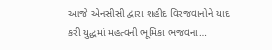આજે એનસીસી દ્વારા શહીદ વિરજવાનોને યાદ કરી યુદ્ધમાં મહત્વની ભૂમિકા ભજવના…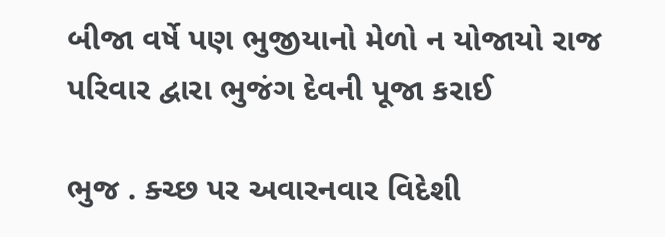બીજા વર્ષે પણ ભુજીયાનો મેળો ન યોજાયો રાજ પરિવાર દ્વારા ભુજંગ દેવની પૂજા કરાઈ

ભુજ . ક્ચ્છ પર અવારનવાર વિદેશી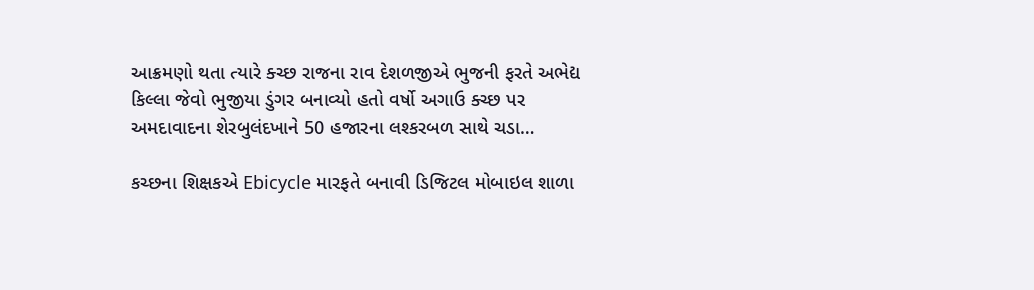આક્રમણો થતા ત્યારે ક્ચ્છ રાજના રાવ દેશળજીએ ભુજની ફરતે અભેદ્ય કિલ્લા જેવો ભુજીયા ડુંગર બનાવ્યો હતો વર્ષો અગાઉ ક્ચ્છ પર અમદાવાદના શેરબુલંદખાને 50 હજારના લશ્કરબળ સાથે ચડા…

કચ્છના શિક્ષકએ Ebicycle મારફતે બનાવી ડિજિટલ મોબાઇલ શાળા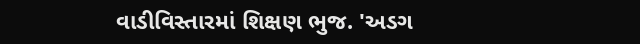વાડીવિસ્તારમાં શિક્ષણ ભુજ. 'અડગ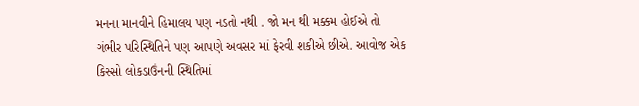મનના માનવીને હિમાલય પણ નડતો નથી . જો મન થી મક્કમ હોઈએ તો ગંભીર પરિસ્થિતિને પણ આપણે અવસર માં ફેરવી શકીએ છીએ. આવોજ એક કિસ્સો લોકડાઉંનની સ્થિતિમાં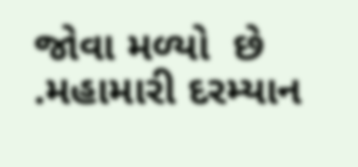જોવા મળ્યો  છે .મહામારી દરમ્યાન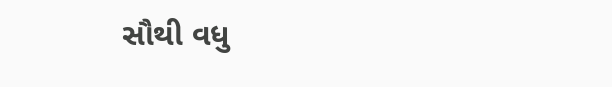સૌથી વધુ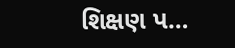શિક્ષણ પ…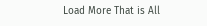Load More That is All